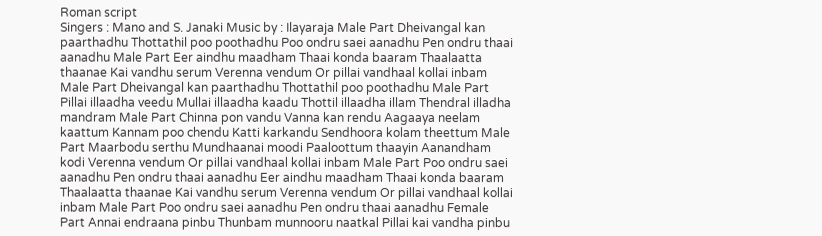Roman script
Singers : Mano and S. Janaki Music by : Ilayaraja Male Part Dheivangal kan paarthadhu Thottathil poo poothadhu Poo ondru saei aanadhu Pen ondru thaai aanadhu Male Part Eer aindhu maadham Thaai konda baaram Thaalaatta thaanae Kai vandhu serum Verenna vendum Or pillai vandhaal kollai inbam Male Part Dheivangal kan paarthadhu Thottathil poo poothadhu Male Part Pillai illaadha veedu Mullai illaadha kaadu Thottil illaadha illam Thendral illadha mandram Male Part Chinna pon vandu Vanna kan rendu Aagaaya neelam kaattum Kannam poo chendu Katti karkandu Sendhoora kolam theettum Male Part Maarbodu serthu Mundhaanai moodi Paaloottum thaayin Aanandham kodi Verenna vendum Or pillai vandhaal kollai inbam Male Part Poo ondru saei aanadhu Pen ondru thaai aanadhu Eer aindhu maadham Thaai konda baaram Thaalaatta thaanae Kai vandhu serum Verenna vendum Or pillai vandhaal kollai inbam Male Part Poo ondru saei aanadhu Pen ondru thaai aanadhu Female Part Annai endraana pinbu Thunbam munnooru naatkal Pillai kai vandha pinbu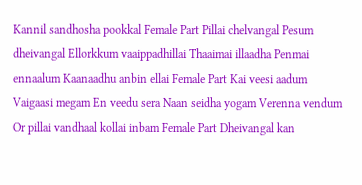Kannil sandhosha pookkal Female Part Pillai chelvangal Pesum dheivangal Ellorkkum vaaippadhillai Thaaimai illaadha Penmai ennaalum Kaanaadhu anbin ellai Female Part Kai veesi aadum Vaigaasi megam En veedu sera Naan seidha yogam Verenna vendum Or pillai vandhaal kollai inbam Female Part Dheivangal kan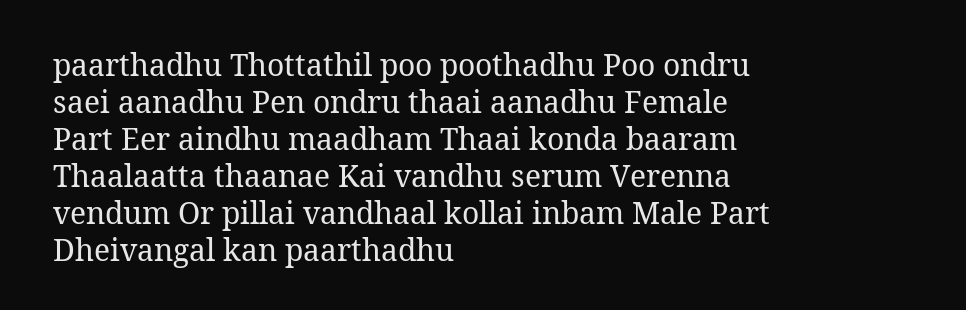paarthadhu Thottathil poo poothadhu Poo ondru saei aanadhu Pen ondru thaai aanadhu Female Part Eer aindhu maadham Thaai konda baaram Thaalaatta thaanae Kai vandhu serum Verenna vendum Or pillai vandhaal kollai inbam Male Part Dheivangal kan paarthadhu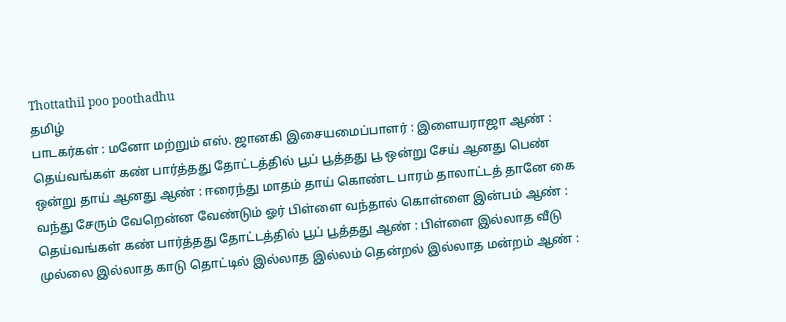Thottathil poo poothadhu
தமிழ்
பாடகர்கள் : மனோ மற்றும் எஸ். ஜானகி இசையமைப்பாளர் : இளையராஜா ஆண் : தெய்வங்கள் கண் பார்த்தது தோட்டத்தில் பூப் பூத்தது பூ ஒன்று சேய் ஆனது பெண் ஒன்று தாய் ஆனது ஆண் : ஈரைந்து மாதம் தாய் கொண்ட பாரம் தாலாட்டத் தானே கை வந்து சேரும் வேறென்ன வேண்டும் ஓர் பிள்ளை வந்தால் கொள்ளை இன்பம் ஆண் : தெய்வங்கள் கண் பார்த்தது தோட்டத்தில் பூப் பூத்தது ஆண் : பிள்ளை இல்லாத வீடு முல்லை இல்லாத காடு தொட்டில் இல்லாத இல்லம் தென்றல் இல்லாத மன்றம் ஆண் :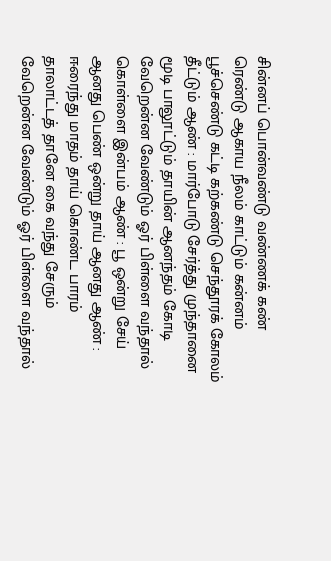சின்னப் பொன்வண்டு வண்ணக் கண் ரெண்டு ஆகாய நீலம் காட்டும் கன்னம் பூச்செண்டு கட்டி கற்கண்டு செந்தூரக் கோலம் தீட்டும் ஆண் : மார்போடு சேர்த்து முந்தானை மூடி பாலூட்டும் தாயின் ஆனந்தம் கோடி வேறென்ன வேண்டும் ஓர் பிள்ளை வந்தால் கொள்ளை இன்பம் ஆண் : பூ ஒன்று சேய் ஆனது பெண் ஒன்று தாய் ஆனது ஆண் : ஈரைந்து மாதம் தாய் கொண்ட பாரம் தாலாட்டத் தானே கை வந்து சேரும் வேறென்ன வேண்டும் ஓர் பிள்ளை வந்தால்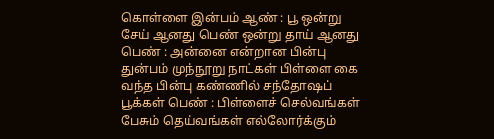கொள்ளை இன்பம் ஆண் : பூ ஒன்று சேய் ஆனது பெண் ஒன்று தாய் ஆனது பெண் : அன்னை என்றான பின்பு துன்பம் முந்நூறு நாட்கள் பிள்ளை கை வந்த பின்பு கண்ணில் சந்தோஷப் பூக்கள் பெண் : பிள்ளைச் செல்வங்கள் பேசும் தெய்வங்கள் எல்லோர்க்கும்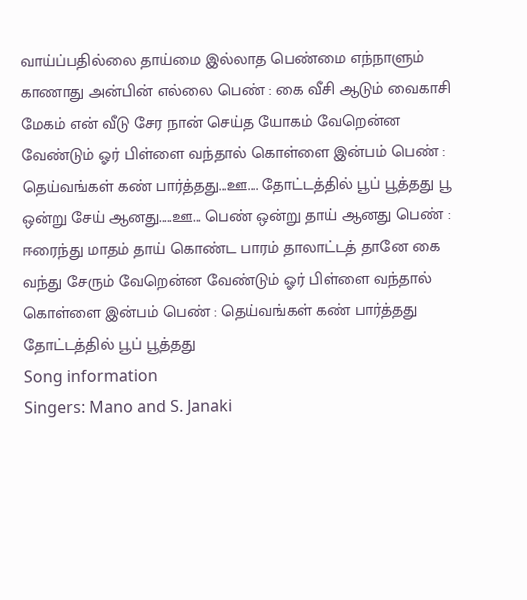வாய்ப்பதில்லை தாய்மை இல்லாத பெண்மை எந்நாளும் காணாது அன்பின் எல்லை பெண் : கை வீசி ஆடும் வைகாசி மேகம் என் வீடு சேர நான் செய்த யோகம் வேறென்ன வேண்டும் ஓர் பிள்ளை வந்தால் கொள்ளை இன்பம் பெண் : தெய்வங்கள் கண் பார்த்தது...ஊ.... தோட்டத்தில் பூப் பூத்தது பூ ஒன்று சேய் ஆனது.....ஊ... பெண் ஒன்று தாய் ஆனது பெண் : ஈரைந்து மாதம் தாய் கொண்ட பாரம் தாலாட்டத் தானே கை வந்து சேரும் வேறென்ன வேண்டும் ஓர் பிள்ளை வந்தால் கொள்ளை இன்பம் பெண் : தெய்வங்கள் கண் பார்த்தது தோட்டத்தில் பூப் பூத்தது
Song information
Singers: Mano and S. Janaki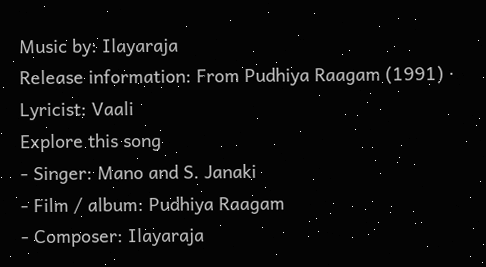Music by: Ilayaraja
Release information: From Pudhiya Raagam (1991) · Lyricist: Vaali
Explore this song
- Singer: Mano and S. Janaki
- Film / album: Pudhiya Raagam
- Composer: Ilayaraja